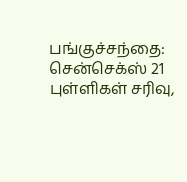பங்குச்சந்தை: சென்செக்ஸ் 21 புள்ளிகள் சரிவு,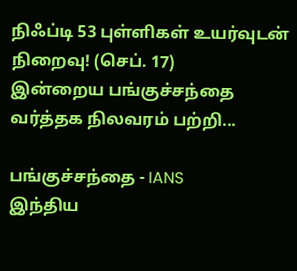நிஃப்டி 53 புள்ளிகள் உயர்வுடன் நிறைவு! (செப். 17)
இன்றைய பங்குச்சந்தை வர்த்தக நிலவரம் பற்றி...

பங்குச்சந்தை - IANS
இந்திய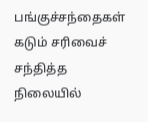பங்குச்சந்தைகள் கடும் சரிவைச் சந்தித்த நிலையில்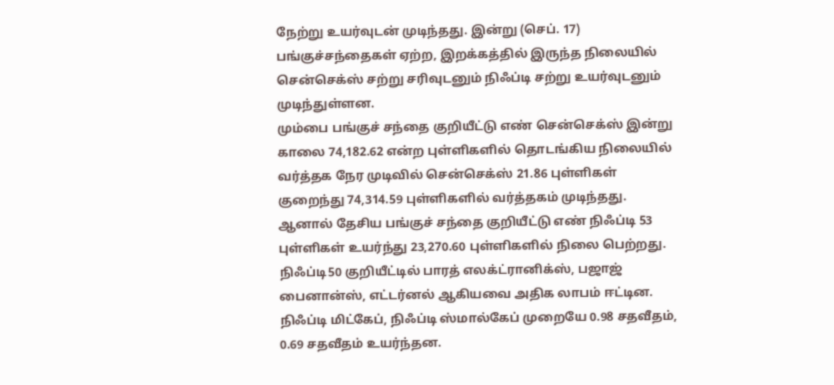நேற்று உயர்வுடன் முடிந்தது. இன்று (செப். 17) பங்குச்சந்தைகள் ஏற்ற, இறக்கத்தில் இருந்த நிலையில் சென்செக்ஸ் சற்று சரிவுடனும் நிஃப்டி சற்று உயர்வுடனும் முடிந்துள்ளன.
மும்பை பங்குச் சந்தை குறியீட்டு எண் சென்செக்ஸ் இன்று காலை 74,182.62 என்ற புள்ளிகளில் தொடங்கிய நிலையில் வர்த்தக நேர முடிவில் சென்செக்ஸ் 21.86 புள்ளிகள் குறைந்து 74,314.59 புள்ளிகளில் வர்த்தகம் முடிந்தது.
ஆனால் தேசிய பங்குச் சந்தை குறியீட்டு எண் நிஃப்டி 53 புள்ளிகள் உயர்ந்து 23,270.60 புள்ளிகளில் நிலை பெற்றது.
நிஃப்டி50 குறியீட்டில் பாரத் எலக்ட்ரானிக்ஸ், பஜாஜ் பைனான்ஸ், எட்டர்னல் ஆகியவை அதிக லாபம் ஈட்டின.
நிஃப்டி மிட்கேப், நிஃப்டி ஸ்மால்கேப் முறையே 0.98 சதவீதம், 0.69 சதவீதம் உயர்ந்தன.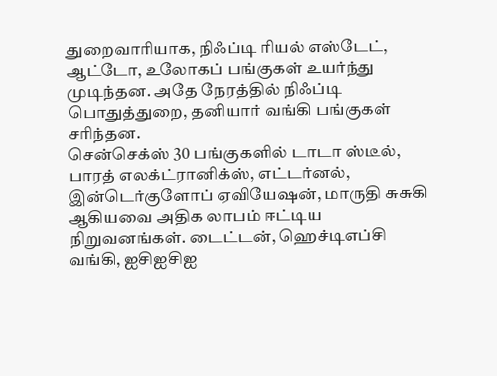துறைவாரியாக, நிஃப்டி ரியல் எஸ்டேட், ஆட்டோ, உலோகப் பங்குகள் உயர்ந்து முடிந்தன. அதே நேரத்தில் நிஃப்டி பொதுத்துறை, தனியார் வங்கி பங்குகள் சரிந்தன.
சென்செக்ஸ் 30 பங்குகளில் டாடா ஸ்டீல், பாரத் எலக்ட்ரானிக்ஸ், எட்டர்னல், இன்டெர்குளோப் ஏவியேஷன், மாருதி சுசுகி ஆகியவை அதிக லாபம் ஈட்டிய நிறுவனங்கள். டைட்டன், ஹெச்டிஎப்சி வங்கி, ஐசிஐசிஐ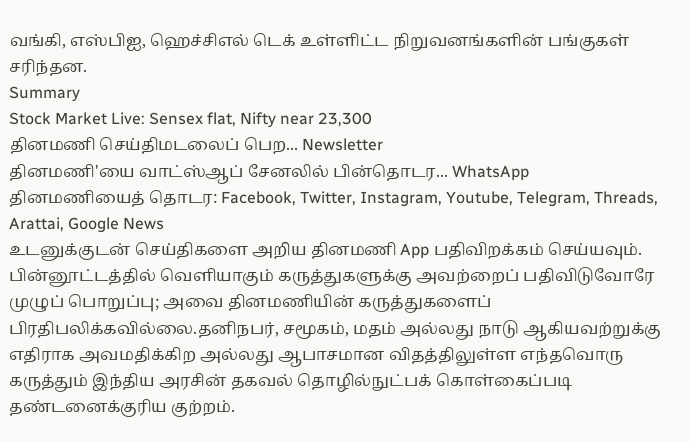வங்கி, எஸ்பிஐ, ஹெச்சிஎல் டெக் உள்ளிட்ட நிறுவனங்களின் பங்குகள் சரிந்தன.
Summary
Stock Market Live: Sensex flat, Nifty near 23,300
தினமணி செய்திமடலைப் பெற... Newsletter
தினமணி'யை வாட்ஸ்ஆப் சேனலில் பின்தொடர... WhatsApp
தினமணியைத் தொடர: Facebook, Twitter, Instagram, Youtube, Telegram, Threads, Arattai, Google News
உடனுக்குடன் செய்திகளை அறிய தினமணி App பதிவிறக்கம் செய்யவும்.
பின்னூட்டத்தில் வெளியாகும் கருத்துகளுக்கு அவற்றைப் பதிவிடுவோரே முழுப் பொறுப்பு; அவை தினமணியின் கருத்துகளைப் பிரதிபலிக்கவில்லை.தனிநபர், சமூகம், மதம் அல்லது நாடு ஆகியவற்றுக்கு எதிராக அவமதிக்கிற அல்லது ஆபாசமான விதத்திலுள்ள எந்தவொரு கருத்தும் இந்திய அரசின் தகவல் தொழில்நுட்பக் கொள்கைப்படி தண்டனைக்குரிய குற்றம்.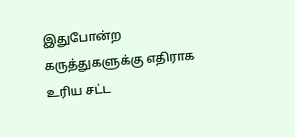இதுபோன்ற கருத்துகளுக்கு எதிராக உரிய சட்ட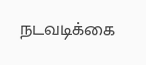நடவடிக்கை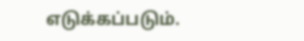எடுக்கப்படும்.